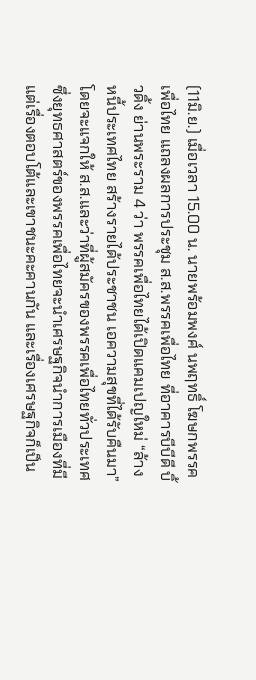(11มิ.ย.) เมื่อเวลา 15.00 น. นายพร้อมพงศ์ นพฤทธิ์ โฆษกพรรคเพื่อไทย แถลงผลการประชุม ส.ส.พรรคเพื่อไทย ที่อาคารบีบีดี บิ้วดิ้ง ย่านพระราม 4 ว่า พรรคเพื่อไทยได้เปิดแคมเปญใหม่ “ล้างหนี้ประเทศไทย สร้างรายได้ประชาชน เอความสุขที่ได้รับคืนมา” โดยจะแจกให้ ส.ส.และว่าที่ผู้สมัครของพรรคเพื่อไทยทั่วประเทศ ซึ่งยุทธศาสตร์ของพรรคเพื่อไทยจะนำเศรษฐกิจนำการเมืองที่มีแต่เรื่องตอบโต้และเขาชนะคะคานกัน และเรื่องเศรษฐกิจก็เป็น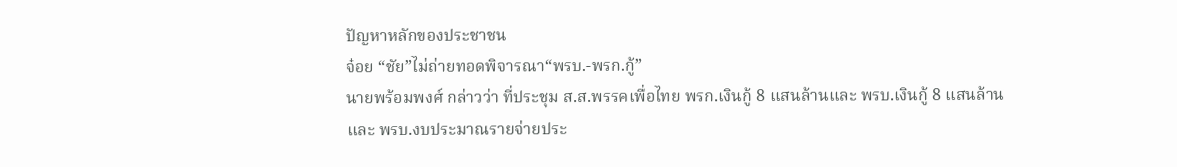ปัญหาหลักของประชาชน
จ๋อย “ชัย”ไม่ถ่ายทอดพิจารณา“พรบ.-พรก.กู้”
นายพร้อมพงศ์ กล่าวว่า ที่ประชุม ส.ส.พรรคเพื่อไทย พรก.เงินกู้ 8 แสนล้านและ พรบ.เงินกู้ 8 แสนล้าน และ พรบ.งบประมาณรายจ่ายประ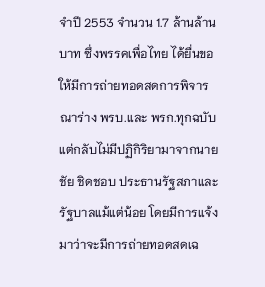จำปี 2553 จำนวน 1.7 ล้านล้านบาท ซึ่งพรรคเพื่อไทย ได้ยื่นขอให้มีการถ่ายทอดสดการพิจารณาร่าง พรบ.และ พรก.ทุกฉบับ แต่กลับไม่มีปฏิกิริยามาจากนายชัย ชิดชอบ ประธานรัฐสภาและรัฐบาลแม้แต่น้อย โดยมีการแจ้งมาว่าจะมีการถ่ายทอดสดเฉ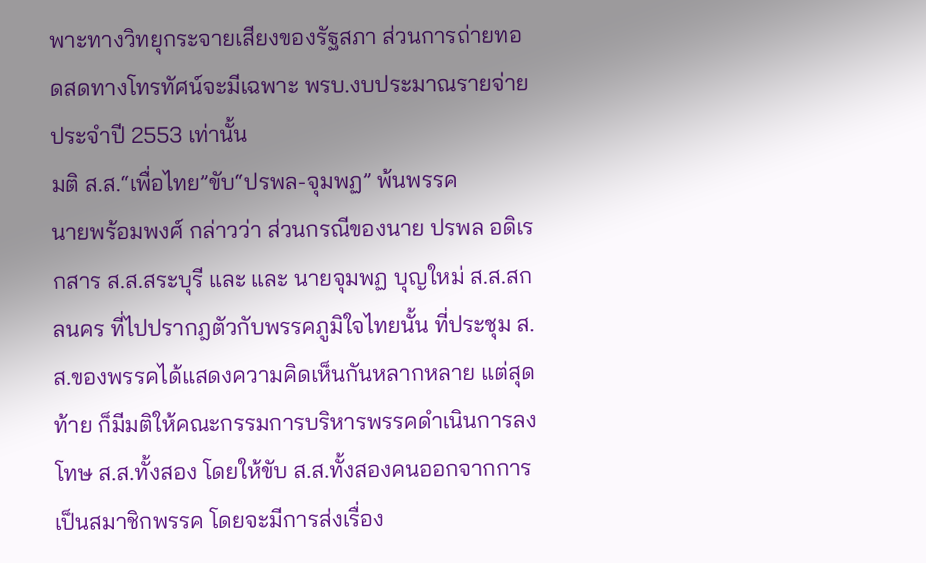พาะทางวิทยุกระจายเสียงของรัฐสภา ส่วนการถ่ายทอดสดทางโทรทัศน์จะมีเฉพาะ พรบ.งบประมาณรายจ่ายประจำปี 2553 เท่านั้น
มติ ส.ส.“เพื่อไทย”ขับ“ปรพล-จุมพฏ” พ้นพรรค
นายพร้อมพงศ์ กล่าวว่า ส่วนกรณีของนาย ปรพล อดิเรกสาร ส.ส.สระบุรี และ และ นายจุมพฏ บุญใหม่ ส.ส.สกลนคร ที่ไปปรากฎตัวกับพรรคภูมิใจไทยนั้น ที่ประชุม ส.ส.ของพรรคได้แสดงความคิดเห็นกันหลากหลาย แต่สุดท้าย ก็มีมติให้คณะกรรมการบริหารพรรคดำเนินการลงโทษ ส.ส.ทั้งสอง โดยให้ขับ ส.ส.ทั้งสองคนออกจากการเป็นสมาชิกพรรค โดยจะมีการส่งเรื่อง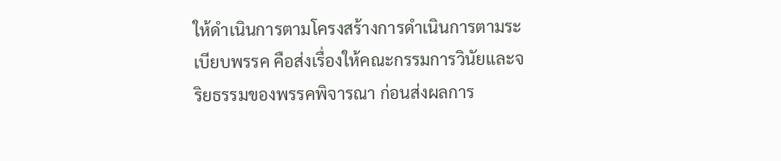ให้ดำเนินการตามโครงสร้างการดำเนินการตามระเบียบพรรค คือส่งเรื่องให้คณะกรรมการวินัยและจริยธรรมของพรรคพิจารณา ก่อนส่งผลการ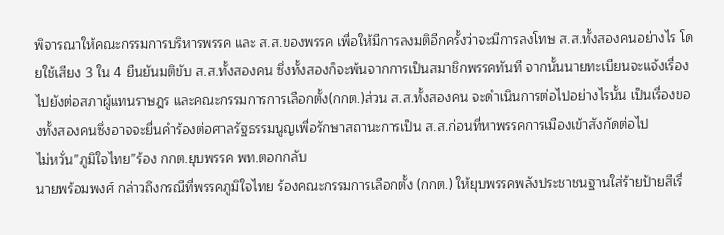พิจารณาให้คณะกรรมการบริหารพรรค และ ส.ส.ของพรรค เพื่อให้มีการลงมติอีกครั้งว่าจะมีการลงโทษ ส.ส.ทั้งสองคนอย่างไร โดยใช้เสียง 3 ใน 4 ยืนยันมติขับ ส.ส.ทั้งสองคน ซึ่งทั้งสองก็จะพ้นจากการเป็นสมาชิกพรรคทันที จากนั้นนายทะเบียนจะแจ้งเรื่องไปยังต่อสภาผู้แทนราษฎร และคณะกรรมการการเลือกตั้ง(กกต.)ส่วน ส.ส.ทั้งสองคน จะดำเนินการต่อไปอย่างไรนั้น เป็นเรื่องของทั้งสองคนซึ่งอาจจะยื่นคำร้องต่อศาลรัฐธรรมนูญเพื่อรักษาสถานะการเป็น ส.ส.ก่อนที่หาพรรคการเมืองเข้าสังกัดต่อไป
ไม่หวั่น”ภูมิใจไทย”ร้อง กกต.ยุบพรรค พท.ตอกกลับ
นายพร้อมพงศ์ กล่าวถึงกรณีที่พรรคภูมิใจไทย ร้องคณะกรรมการเลือกตั้ง (กกต.) ให้ยุบพรรคพลังประชาชนฐานใส่ร้ายป้ายสีเรื่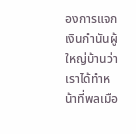องการแจกเงินกำนันผู้ใหญ่บ้านว่า เราได้ทำหน้าที่พลเมือ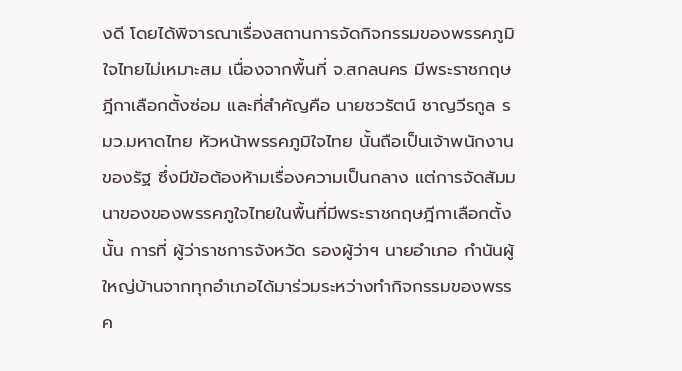งดี โดยได้พิจารณาเรื่องสถานการจัดกิจกรรมของพรรคภูมิใจไทยไม่เหมาะสม เนื่องจากพื้นที่ จ.สกลนคร มีพระราชกฤษฎีกาเลือกตั้งซ่อม และที่สำคัญคือ นายชวรัตน์ ชาญวีรกูล รมว.มหาดไทย หัวหน้าพรรคภูมิใจไทย นั้นถือเป็นเจ้าพนักงานของรัฐ ซึ่งมีข้อต้องห้ามเรื่องความเป็นกลาง แต่การจัดสัมมนาของของพรรคภูใจไทยในพื้นที่มีพระราชกฤษฎีกาเลือกตั้งนั้น การที่ ผู้ว่าราชการจังหวัด รองผู้ว่าฯ นายอำเภอ กำนันผู้ใหญ่บ้านจากทุกอำเภอได้มาร่วมระหว่างทำกิจกรรมของพรรค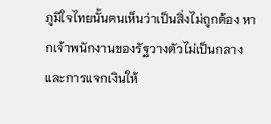ภูมิใจไทยนั้นตนเห็นว่าเป็นสิ่งไม่ถูกต้อง หากเจ้าพนักงานของรัฐวางตัวไม่เป็นกลาง และการแจกเงินให้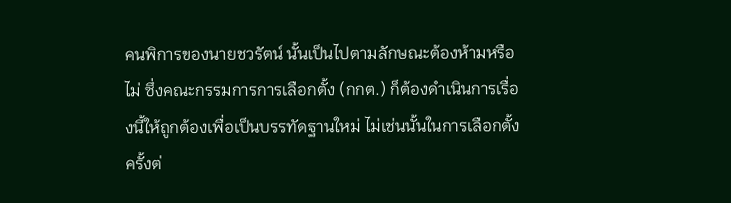คนพิการของนายชวรัตน์ นั้นเป็นไปตามลักษณะต้องห้ามหรือไม่ ซึ่งคณะกรรมการการเลือกตั้ง (กกต.) ก็ต้องดำเนินการเรื่องนี้ให้ถูกต้องเพื่อเป็นบรรทัดฐานใหม่ ไม่เช่นนั้นในการเลือกตั้งครั้งต่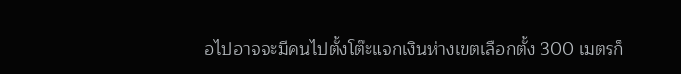อไปอาจจะมีคนไปตั้งโต๊ะแจกเงินห่างเขตเลือกตั้ง 300 เมตรก็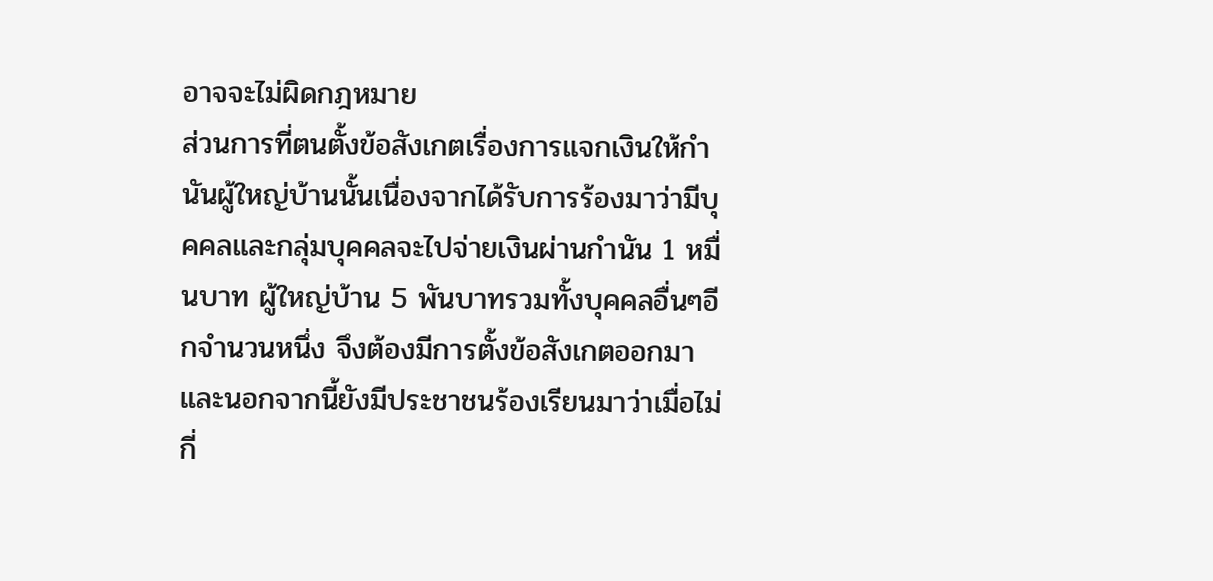อาจจะไม่ผิดกฎหมาย
ส่วนการที่ตนตั้งข้อสังเกตเรื่องการแจกเงินให้กำนันผู้ใหญ่บ้านนั้นเนื่องจากได้รับการร้องมาว่ามีบุคคลและกลุ่มบุคคลจะไปจ่ายเงินผ่านกำนัน 1 หมื่นบาท ผู้ใหญ่บ้าน 5 พันบาทรวมทั้งบุคคลอื่นๆอีกจำนวนหนึ่ง จึงต้องมีการตั้งข้อสังเกตออกมา และนอกจากนี้ยังมีประชาชนร้องเรียนมาว่าเมื่อไม่กี่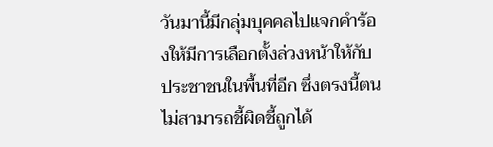วันมานี้มีกลุ่มบุคคลไปแจกคำร้องให้มีการเลือกตั้งล่วงหน้าให้กับประชาชนในพื้นที่อีก ซึ่งตรงนี้ตนไม่สามารถชี้ผิดชี้ถูกได้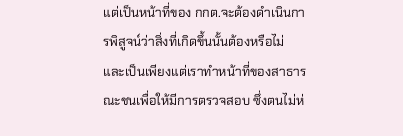แต่เป็นหน้าที่ของ กกต.จะต้องดำเนินการพิสูจน์ว่าสิ่งที่เกิดขึ้นนั้นต้องหรือไม่ และเป็นเพียงแต่เราทำหน้าที่ของสาธารณะชนเพื่อให้มีการตรวจสอบ ซึ่งตนไม่ห่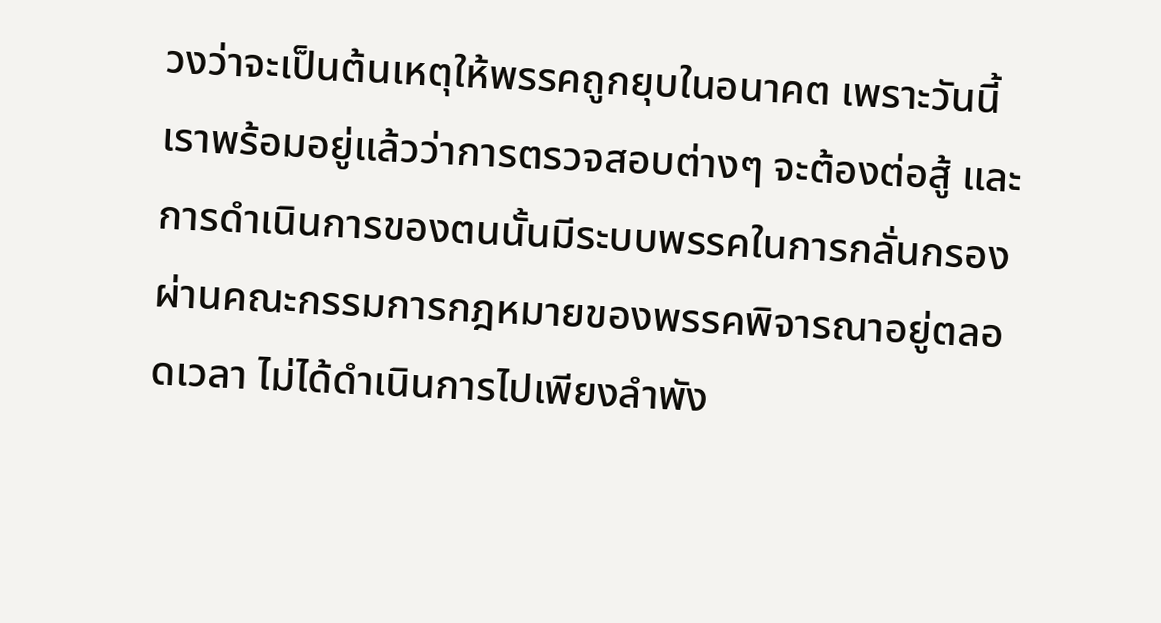วงว่าจะเป็นต้นเหตุให้พรรคถูกยุบในอนาคต เพราะวันนี้เราพร้อมอยู่แล้วว่าการตรวจสอบต่างๆ จะต้องต่อสู้ และการดำเนินการของตนนั้นมีระบบพรรคในการกลั่นกรองผ่านคณะกรรมการกฎหมายของพรรคพิจารณาอยู่ตลอดเวลา ไม่ได้ดำเนินการไปเพียงลำพัง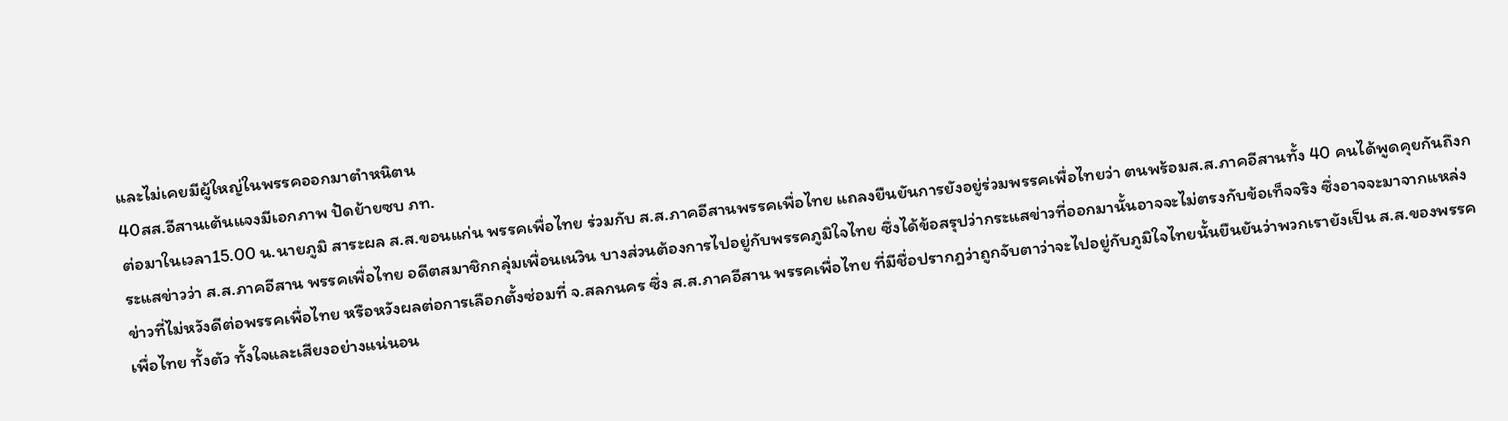และไม่เคยมีผู้ใหญ่ในพรรคออกมาตำหนิตน
40สส.อีสานเต้นแจงมีเอกภาพ ปัดย้ายซบ ภท.
ต่อมาในเวลา15.00 น.นายภูมิ สาระผล ส.ส.ขอนแก่น พรรคเพื่อไทย ร่วมกับ ส.ส.ภาคอีสานพรรคเพื่อไทย แถลงยืนยันการยังอยู่ร่วมพรรคเพื่อไทยว่า ตนพร้อมส.ส.ภาคอีสานทั้ง 40 คนได้พูดคุยกันถึงกระแสข่าวว่า ส.ส.ภาคอีสาน พรรคเพื่อไทย อดีตสมาชิกกลุ่มเพื่อนเนวิน บางส่วนต้องการไปอยู่กับพรรคภูมิใจไทย ซึ่งได้ข้อสรุปว่ากระแสข่าวที่ออกมานั้นอาจจะไม่ตรงกับข้อเท็จจริง ซึ่งอาจจะมาจากแหล่งข่าวที่ไม่หวังดีต่อพรรคเพื่อไทย หรือหวังผลต่อการเลือกตั้งซ่อมที่ จ.สลกนคร ซึ่ง ส.ส.ภาคอีสาน พรรคเพื่อไทย ที่มีชื่อปรากฎว่าถูกจับตาว่าจะไปอยู่กับภูมิใจไทยนั้นยืนยันว่าพวกเรายังเป็น ส.ส.ของพรรคเพื่อไทย ทั้งตัว ทั้งใจและเสียงอย่างแน่นอน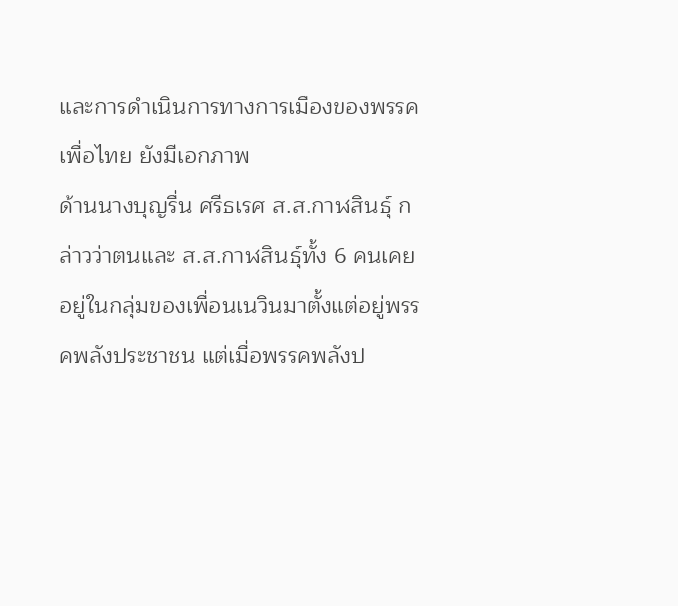และการดำเนินการทางการเมืองของพรรคเพื่อไทย ยังมีเอกภาพ
ด้านนางบุญรื่น ศรีธเรศ ส.ส.กาฬสินธุ์ กล่าวว่าตนและ ส.ส.กาฬสินธุ์ทั้ง 6 คนเคยอยู่ในกลุ่มของเพื่อนเนวินมาตั้งแต่อยู่พรรคพลังประชาชน แต่เมื่อพรรคพลังป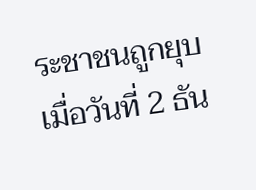ระชาชนถูกยุบเมื่อวันที่ 2 ธัน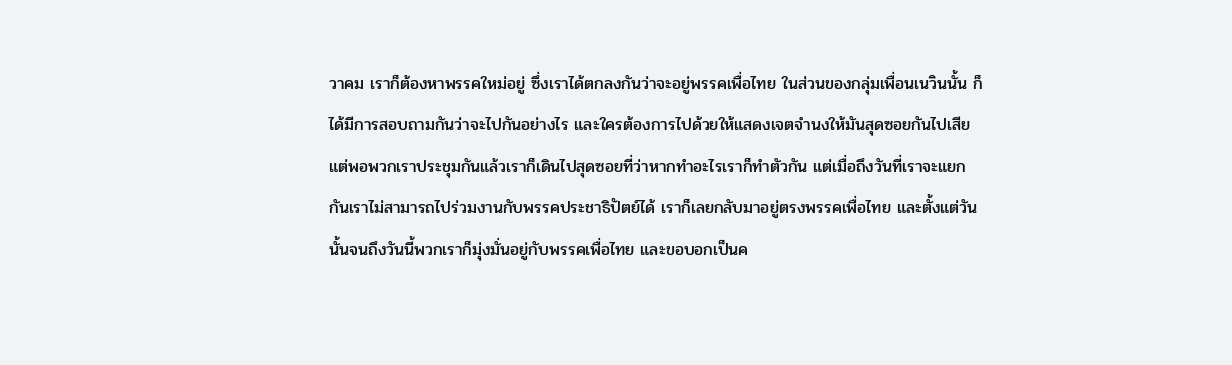วาคม เราก็ต้องหาพรรคใหม่อยู่ ซึ่งเราได้ตกลงกันว่าจะอยู่พรรคเพื่อไทย ในส่วนของกลุ่มเพื่อนเนวินนั้น ก็ได้มีการสอบถามกันว่าจะไปกันอย่างไร และใครต้องการไปด้วยให้แสดงเจตจำนงให้มันสุดซอยกันไปเสีย แต่พอพวกเราประชุมกันแล้วเราก็เดินไปสุดซอยที่ว่าหากทำอะไรเราก็ทำตัวกัน แต่เมื่อถึงวันที่เราจะแยกกันเราไม่สามารถไปร่วมงานกับพรรคประชาธิปัตย์ได้ เราก็เลยกลับมาอยู่ตรงพรรคเพื่อไทย และตั้งแต่วันนั้นจนถึงวันนี้พวกเราก็มุ่งมั่นอยู่กับพรรคเพื่อไทย และขอบอกเป็นค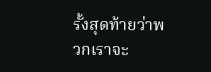รั้งสุดท้ายว่าพวกเราจะ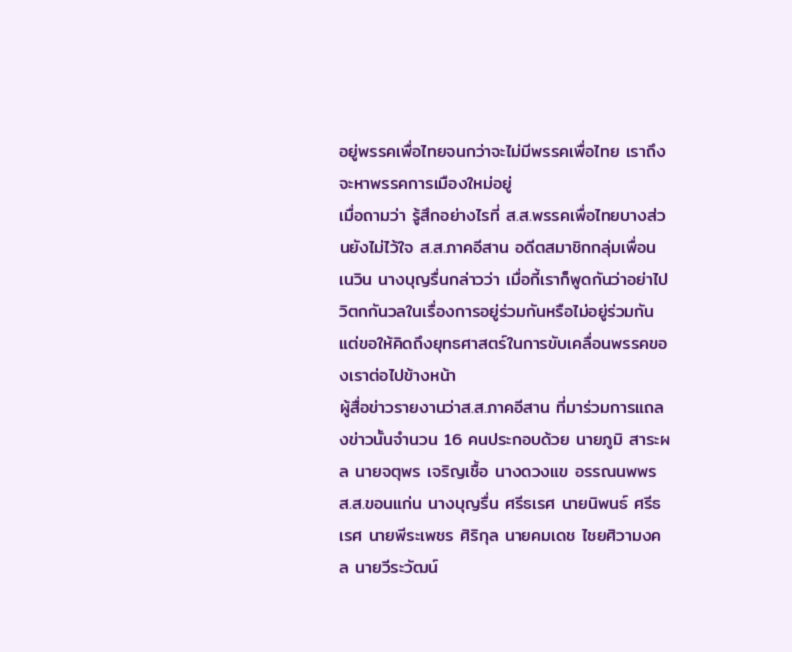อยู่พรรคเพื่อไทยจนกว่าจะไม่มีพรรคเพื่อไทย เราถึงจะหาพรรคการเมืองใหม่อยู่
เมื่อถามว่า รู้สึกอย่างไรที่ ส.ส.พรรคเพื่อไทยบางส่วนยังไม่ไว้ใจ ส.ส.ภาคอีสาน อดีตสมาชิกกลุ่มเพื่อนเนวิน นางบุญรื่นกล่าวว่า เมื่อกี้เราก็พูดกันว่าอย่าไปวิตกกันวลในเรื่องการอยู่ร่วมกันหรือไม่อยู่ร่วมกัน แต่ขอให้คิดถึงยุทธศาสตร์ในการขับเคลื่อนพรรคของเราต่อไปข้างหน้า
ผู้สื่อข่าวรายงานว่าส.ส.ภาคอีสาน ที่มาร่วมการแถลงข่าวนั้นจำนวน 16 คนประกอบด้วย นายภูมิ สาระผล นายจตุพร เจริญเชื้อ นางดวงแข อรรณนพพร ส.ส.ขอนแก่น นางบุญรื่น ศรีธเรศ นายนิพนธ์ ศรีธเรศ นายพีระเพชร ศิริกุล นายคมเดช ไชยศิวามงคล นายวีระวัฒน์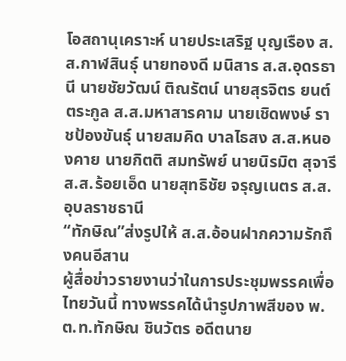โอสถานุเคราะห์ นายประเสริฐ บุญเรือง ส.ส.กาฬสินธุ์ นายทองดี มนิสาร ส.ส.อุดรธานี นายชัยวัฒน์ ติณรัตน์ นายสุรจิตร ยนต์ตระกูล ส.ส.มหาสารคาม นายเชิดพงษ์ ราชป้องขันธุ์ นายสมคิด บาลไธสง ส.ส.หนองคาย นายกิตติ สมทรัพย์ นายนิรมิต สุจารี ส.ส.ร้อยเอ็ด นายสุทธิชัย จรุญเนตร ส.ส.อุบลราชธานี
“ทักษิณ”ส่งรูปให้ ส.ส.อ้อนฝากความรักถึงคนอีสาน
ผู้สื่อข่าวรายงานว่าในการประชุมพรรคเพื่อไทยวันนี้ ทางพรรคได้นำรูปภาพสีของ พ.ต.ท.ทักษิณ ชินวัตร อดีตนาย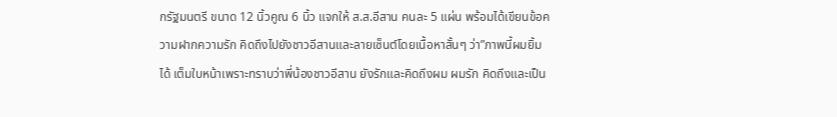กรัฐมนตรี ขนาด 12 นิ้วคูณ 6 นิ้ว แจกให้ ส.ส.อีสาน คนละ 5 แผ่น พร้อมได้เขียนข้อความฝากความรัก คิดถึงไปยังชาวอีสานและลายเซ็นต์โดยเนื้อหาสั้นๆ ว่า”ภาพนี้ผมยิ้มได้ เต็มใบหน้าเพราะทราบว่าพี่น้องชาวอีสาน ยังรักและคิดถึงผม ผมรัก คิดถึงและเป็น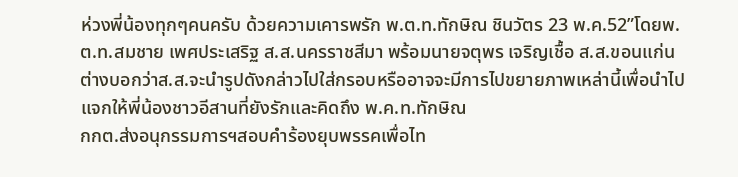ห่วงพี่น้องทุกๆคนครับ ด้วยความเคารพรัก พ.ต.ท.ทักษิณ ชินวัตร 23 พ.ค.52”โดยพ.ต.ท.สมชาย เพศประเสริฐ ส.ส.นครราชสีมา พร้อมนายจตุพร เจริญเชื้อ ส.ส.ขอนแก่น ต่างบอกว่าส.ส.จะนำรูปดังกล่าวไปใส่กรอบหรืออาจจะมีการไปขยายภาพเหล่านี้เพื่อนำไปแจกให้พี่น้องชาวอีสานที่ยังรักและคิดถึง พ.ค.ท.ทักษิณ
กกต.ส่งอนุกรรมการฯสอบคำร้องยุบพรรคเพื่อไท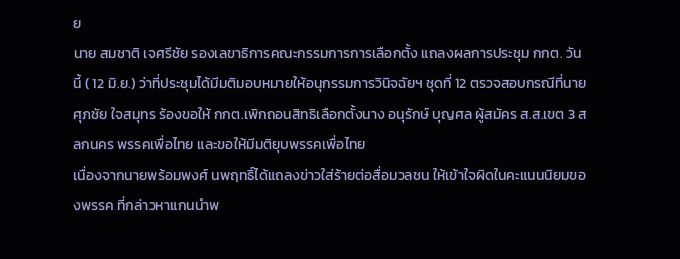ย
นาย สมชาติ เจศรีชัย รองเลขาธิการคณะกรรมการการเลือกตั้ง แถลงผลการประชุม กกต. วันนี้ ( 12 มิ.ย.) ว่าที่ประชุมได้มีมติมอบหมายให้อนุกรรมการวินิจฉัยฯ ชุดที่ 12 ตรวจสอบกรณีที่นาย ศุภชัย ใจสมุทร ร้องขอให้ กกต.เพิกถอนสิทธิเลือกตั้งนาง อนุรักษ์ บุญศล ผู้สมัคร ส.ส.เขต 3 สลกนคร พรรคเพื่อไทย และขอให้มีมติยุบพรรคเพื่อไทย
เนื่องจากนายพร้อมพงศ์ นพฤทธิ์ได้แถลงข่าวใส่ร้ายต่อสื่อมวลชน ให้เข้าใจผิดในคะแนนนิยมของพรรค ที่กล่าวหาแกนนำพ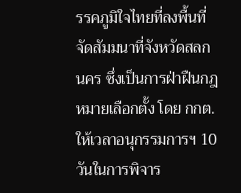รรคภูมิใจไทยที่ลงพื้นที่จัดสัมมนาที่จังหวัดสลกนคร ซึ่งเป็นการฝ่าฝืนกฎหมายเลือกตั้ง โดย กกต.ให้เวลาอนุกรรมการฯ 10 วันในการพิจาร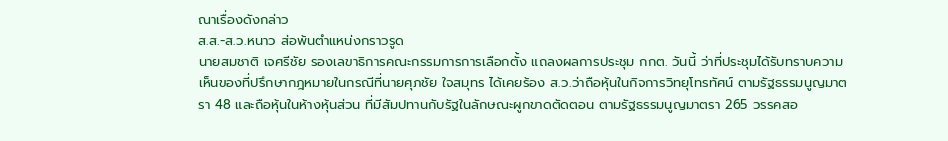ณาเรื่องดังกล่าว
ส.ส.-ส.ว.หนาว ส่อพ้นตำแหน่งกราวรูด
นายสมชาติ เจศรีชัย รองเลขาธิการคณะกรรมการการเลือกตั้ง แถลงผลการประชุม กกต. วันนี้ ว่าที่ประชุมได้รับทราบความเห็นของที่ปรึกษากฎหมายในกรณีที่นายศุภชัย ใจสมุทร ได้เคยร้อง ส.ว.ว่าถือหุ้นในกิจการวิทยุโทรทัศน์ ตามรัฐธรรมนูญมาตรา 48 และถือหุ้นในห้างหุ้นส่วน ที่มีสัมปทานกับรัฐในลักษณะผูกขาดตัดตอน ตามรัฐธรรมนูญมาตรา 265 วรรคสอ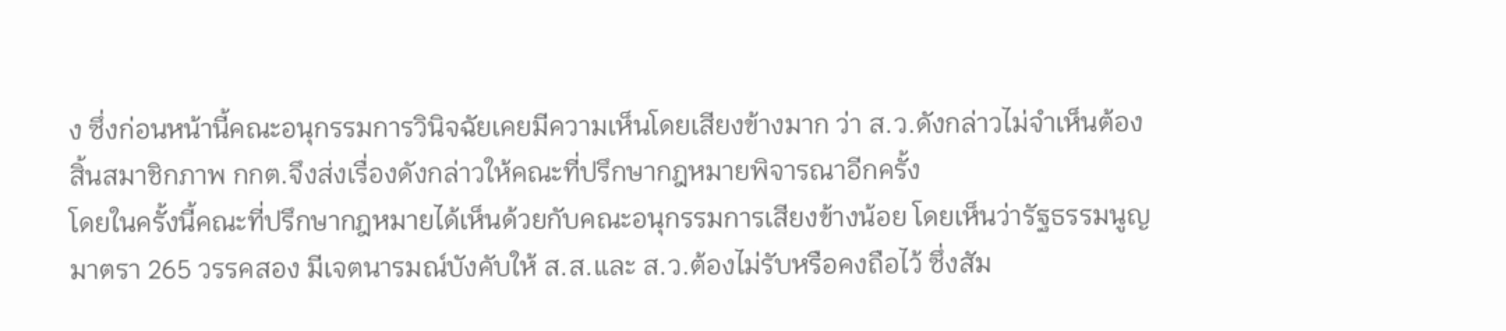ง ซึ่งก่อนหน้านี้คณะอนุกรรมการวินิจฉัยเคยมีความเห็นโดยเสียงข้างมาก ว่า ส.ว.ดังกล่าวไม่จำเห็นต้องสิ้นสมาชิกภาพ กกต.จึงส่งเรื่องดังกล่าวให้คณะที่ปรึกษากฎหมายพิจารณาอีกครั้ง
โดยในครั้งนี้คณะที่ปรึกษากฎหมายได้เห็นด้วยกับคณะอนุกรรมการเสียงข้างน้อย โดยเห็นว่ารัฐธรรมนูญมาตรา 265 วรรคสอง มีเจตนารมณ์บังคับให้ ส.ส.และ ส.ว.ต้องไม่รับหรือคงถือไว้ ซึ่งสัม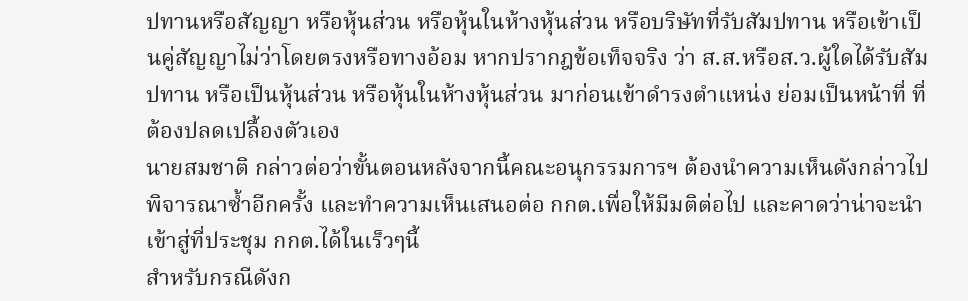ปทานหรือสัญญา หรือหุ้นส่วน หรือหุ้นในห้างหุ้นส่วน หรือบริษัทที่รับสัมปทาน หรือเข้าเป็นคู่สัญญาไม่ว่าโดยตรงหรือทางอ้อม หากปรากฎข้อเท็จจริง ว่า ส.ส.หรือส.ว.ผู้ใดได้รับสัมปทาน หรือเป็นหุ้นส่วน หรือหุ้นในห้างหุ้นส่วน มาก่อนเข้าดำรงตำแหน่ง ย่อมเป็นหน้าที่ ที่ต้องปลดเปลื้องตัวเอง
นายสมชาติ กล่าวต่อว่าขั้นตอนหลังจากนี้คณะอนุกรรมการฯ ต้องนำความเห็นดังกล่าวไปพิจารณาซ้ำอีกครั้ง และทำความเห็นเสนอต่อ กกต.เพื่อให้มีมติต่อไป และคาดว่าน่าจะนำเข้าสู่ที่ประชุม กกต.ได้ในเร็วๆนี้
สำหรับกรณีดังก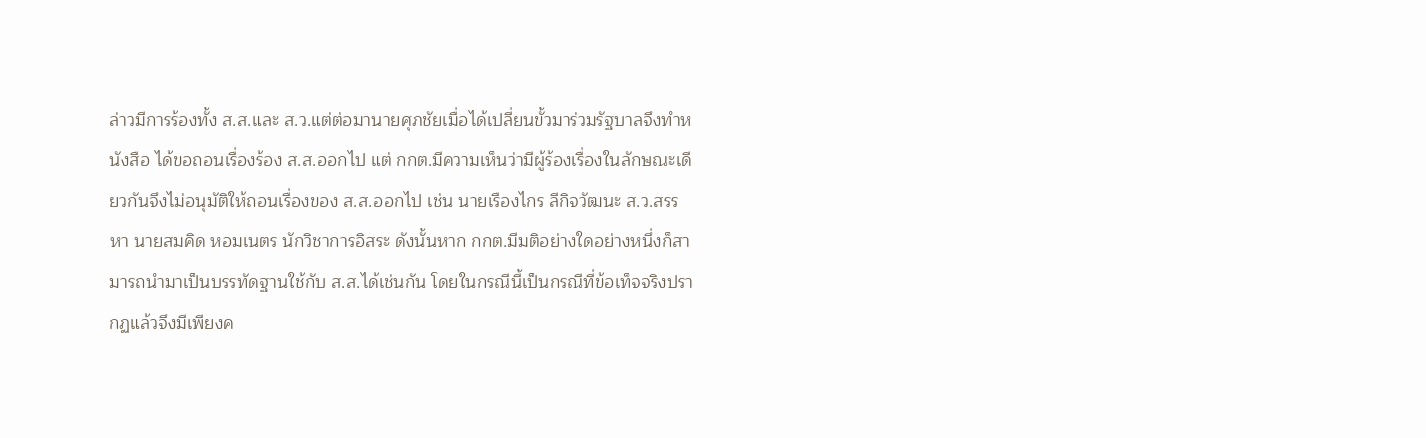ล่าวมีการร้องทั้ง ส.ส.และ ส.ว.แต่ต่อมานายศุภชัยเมื่อได้เปลี่ยนขั้วมาร่วมรัฐบาลจึงทำหนังสือ ได้ขอถอนเรื่องร้อง ส.ส.ออกไป แต่ กกต.มีความเห็นว่ามีผู้ร้องเรื่องในลักษณะเดียวกันจึงไม่อนุมัติให้ถอนเรื่องของ ส.ส.ออกไป เช่น นายเรืองไกร ลีกิจวัฒนะ ส.ว.สรรหา นายสมคิด หอมเนตร นักวิชาการอิสระ ดังนั้นหาก กกต.มีมติอย่างใดอย่างหนึ่งก็สามารถนำมาเป็นบรรทัดฐานใช้กับ ส.ส.ได้เช่นกัน โดยในกรณีนี้เป็นกรณีที่ข้อเท็จจริงปรากฏแล้วจึงมีเพียงค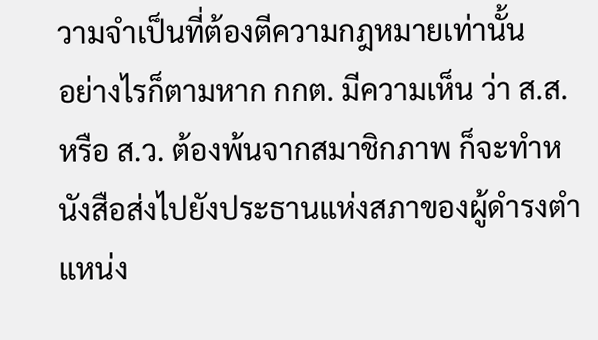วามจำเป็นที่ต้องตีความกฎหมายเท่านั้น
อย่างไรก็ตามหาก กกต. มีความเห็น ว่า ส.ส. หรือ ส.ว. ต้องพ้นจากสมาชิกภาพ ก็จะทำหนังสือส่งไปยังประธานแห่งสภาของผู้ดำรงตำแหน่ง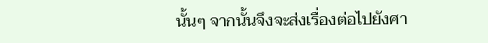นั้นๆ จากนั้นจึงจะส่งเรื่องต่อไปยังศา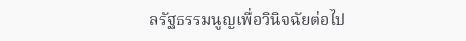ลรัฐธรรมนูญเพื่อวินิจฉัยต่อไป